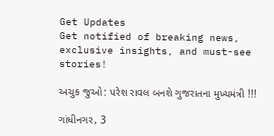Get Updates
Get notified of breaking news, exclusive insights, and must-see stories!

અચુક જુઓ: પરેશ રાવલ બનશે ગુજરાતના મુખ્યમંત્રી !!!

ગાંધીનગર, 3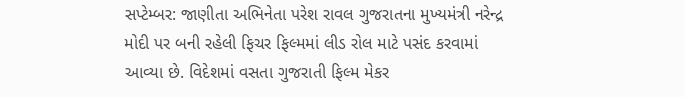સપ્ટેમ્બર: જાણીતા અભિનેતા પરેશ રાવલ ગુજરાતના મુખ્યમંત્રી નરેન્દ્ર મોદી પર બની રહેલી ફિચર ફિલ્મમાં લીડ રોલ માટે પસંદ કરવામાં આવ્યા છે. વિદેશમાં વસતા ગુજરાતી ફિલ્મ મેકર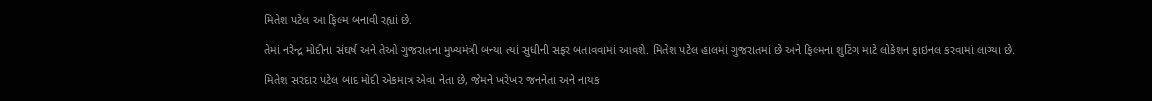મિતેશ પટેલ આ ફિલ્મ બનાવી રહ્યાં છે.

તેમાં નરેન્દ્ર મોદીના સંઘર્ષ અને તેઓ ગુજરાતના મુખ્યમંત્રી બન્યા ત્યાં સુધીની સફર બતાવવામાં આવશે. મિતેશ પટેલ હાલમાં ગુજરાતમાં છે અને ફિલ્મના શુટિંગ માટે લોકેશન ફાઇનલ કરવામાં લાગ્યા છે.

મિતેશ સરદાર પટેલ બાદ મોદી એકમાત્ર એવા નેતા છે, જેમને ખરેખર જનનેતા અને નાયક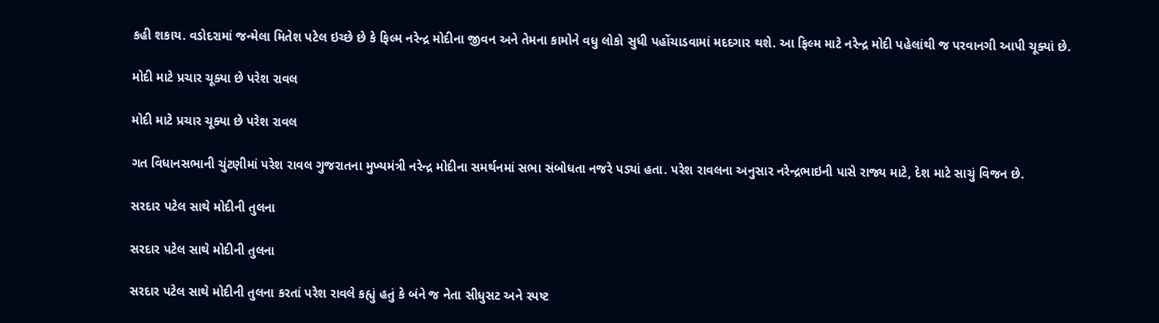કહી શકાય. વડોદરામાં જન્મેલા મિતેશ પટેલ ઇચ્છે છે કે ફિલ્મ નરેન્દ્ર મોદીના જીવન અને તેમના કામોને વધુ લોકો સુધી પહોંચાડવામાં મદદગાર થશે. આ ફિલ્મ માટે નરેન્દ્ર મોદી પહેલાંથી જ પરવાનગી આપી ચૂક્યાં છે.

મોદી માટે પ્રચાર ચૂક્યા છે પરેશ રાવલ

મોદી માટે પ્રચાર ચૂક્યા છે પરેશ રાવલ

ગત વિધાનસભાની ચુંટણીમાં પરેશ રાવલ ગુજરાતના મુખ્યમંત્રી નરેન્દ્ર મોદીના સમર્થનમાં સભા સંબોધતા નજરે પડ્યાં હતા. પરેશ રાવલના અનુસાર નરેન્દ્રભાઇની પાસે રાજ્ય માટે, દેશ માટે સાચું વિજન છે.

સરદાર પટેલ સાથે મોદીની તુલના

સરદાર પટેલ સાથે મોદીની તુલના

સરદાર પટેલ સાથે મોદીની તુલના કરતાં પરેશ રાવલે કહ્યું હતું કે બંને જ નેતા સીધુસટ અને સ્પષ્ટ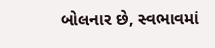બોલનાર છે, સ્વભાવમાં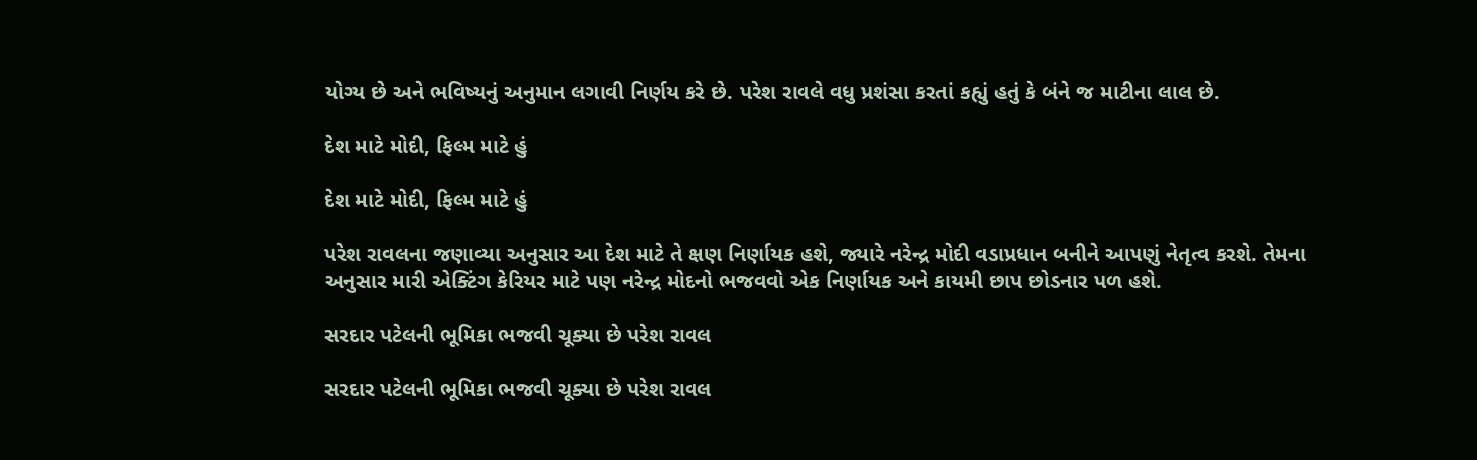યોગ્ય છે અને ભવિષ્યનું અનુમાન લગાવી નિર્ણય કરે છે. પરેશ રાવલે વધુ પ્રશંસા કરતાં કહ્યું હતું કે બંને જ માટીના લાલ છે.

દેશ માટે મોદી, ફિલ્મ માટે હું

દેશ માટે મોદી, ફિલ્મ માટે હું

પરેશ રાવલના જણાવ્યા અનુસાર આ દેશ માટે તે ક્ષણ નિર્ણાયક હશે, જ્યારે નરેન્દ્ર મોદી વડાપ્રધાન બનીને આપણું નેતૃત્વ કરશે. તેમના અનુસાર મારી એક્ટિંગ કેરિયર માટે પણ નરેન્દ્ર મોદનો ભજવવો એક નિર્ણાયક અને કાયમી છાપ છોડનાર પળ હશે.

સરદાર પટેલની ભૂમિકા ભજવી ચૂક્યા છે પરેશ રાવલ

સરદાર પટેલની ભૂમિકા ભજવી ચૂક્યા છે પરેશ રાવલ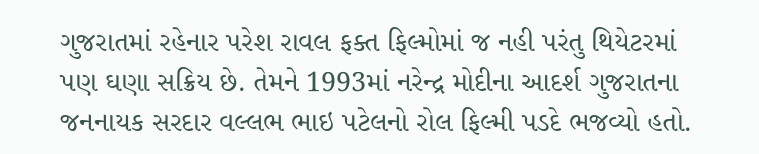ગુજરાતમાં રહેનાર પરેશ રાવલ ફક્ત ફિલ્મોમાં જ નહી પરંતુ થિયેટરમાં પણ ઘણા સક્રિય છે. તેમને 1993માં નરેન્દ્ર મોદીના આદર્શ ગુજરાતના જનનાયક સરદાર વલ્લભ ભાઇ પટેલનો રોલ ફિલ્મી પડદે ભજવ્યો હતો.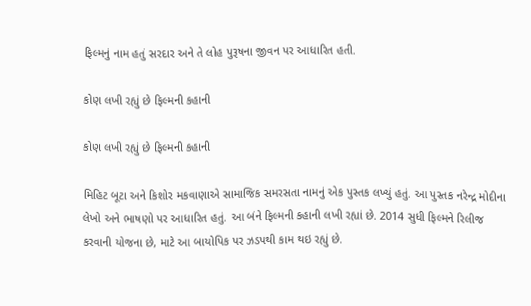ફિલ્મનું નામ હતું સરદાર અને તે લોહ પુરૂષના જીવન પર આધારિત હતી.

કોણ લખી રહ્યું છે ફિલ્મની કહાની

કોણ લખી રહ્યું છે ફિલ્મની કહાની

મિહિટ બૂટા અને કિશોર મકવાણાએ સામાજિક સમરસતા નામનું એક પુસ્તક લખ્યું હતું. આ પુસ્તક નરેન્દ્ર મોદીના લેખો અને ભાષણો પર આધારિત હતું. આ બંને ફિલ્મની કહાની લખી રહ્યાં છે. 2014 સુધી ફિલ્મને રિલીજ કરવાની યોજના છે, માટે આ બાયોપિક પર ઝડપથી કામ થઇ રહ્યું છે.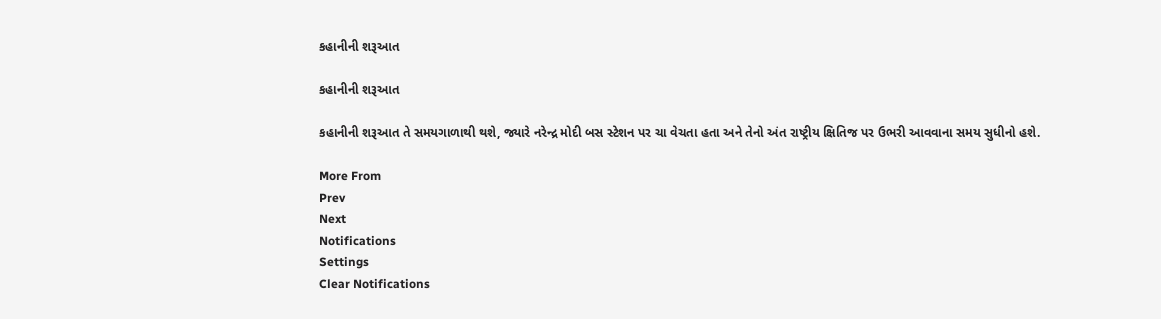કહાનીની શરૂઆત

કહાનીની શરૂઆત

કહાનીની શરૂઆત તે સમયગાળાથી થશે, જ્યારે નરેન્દ્ર મોદી બસ સ્ટેશન પર ચા વેચતા હતા અને તેનો અંત રાષ્ટ્રીય ક્ષિતિજ પર ઉભરી આવવાના સમય સુધીનો હશે.

More From
Prev
Next
Notifications
Settings
Clear Notifications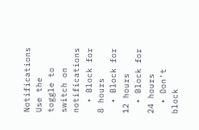Notifications
Use the toggle to switch on notifications
  • Block for 8 hours
  • Block for 12 hours
  • Block for 24 hours
  • Don't block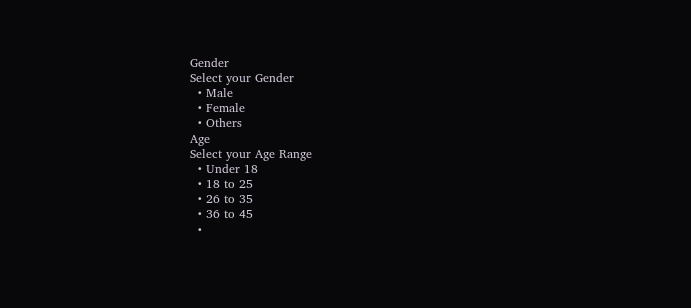Gender
Select your Gender
  • Male
  • Female
  • Others
Age
Select your Age Range
  • Under 18
  • 18 to 25
  • 26 to 35
  • 36 to 45
  •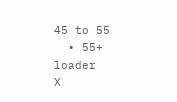45 to 55
  • 55+
loader
X